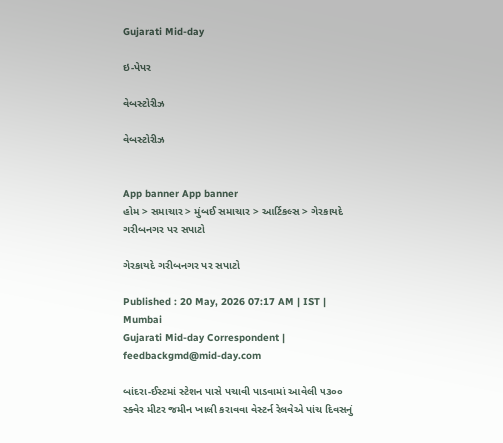Gujarati Mid-day

ઇ-પેપર

વેબસ્ટોરીઝ

વેબસ્ટોરીઝ


App banner App banner
હોમ > સમાચાર > મુંબઈ સમાચાર > આર્ટિકલ્સ > ગેરકાયદે ગરીબનગર પર સપાટો

ગેરકાયદે ગરીબનગર પર સપાટો

Published : 20 May, 2026 07:17 AM | IST | Mumbai
Gujarati Mid-day Correspondent | feedbackgmd@mid-day.com

બાંદરા-ઈસ્ટમાં સ્ટેશન પાસે પચાવી પાડવામાં આવેલી ૫૩૦૦ સ્ક્વેર મીટર જમીન ખાલી કરાવવા વેસ્ટર્ન રેલવેએ પાંચ દિવસનું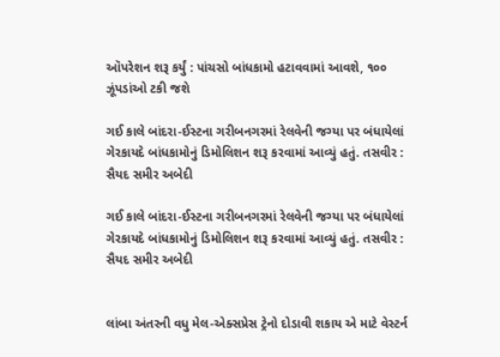ઑપરેશન શરૂ કર્યું : પાંચસો બાંધકામો હટાવવામાં આવશે, ૧૦૦ ઝૂંપડાંઓ ટકી જશે

ગઈ કાલે બાંદરા-ઈસ્ટના ગરીબનગરમાં રેલવેની જગ્યા પર બંધાયેલાં ગેરકાયદે બાંધકામોનું ડિમોલિશન શરૂ કરવામાં આવ્યું હતું. તસવીર : સૈયદ સમીર અબેદી

ગઈ કાલે બાંદરા-ઈસ્ટના ગરીબનગરમાં રેલવેની જગ્યા પર બંધાયેલાં ગેરકાયદે બાંધકામોનું ડિમોલિશન શરૂ કરવામાં આવ્યું હતું. તસવીર : સૈયદ સમીર અબેદી


લાંબા અંતરની વધુ મેલ-એક્સપ્રેસ ટ્રેનો દોડાવી શકાય એ માટે વેસ્ટર્ન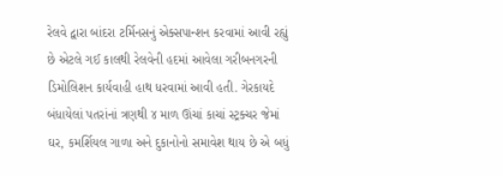રેલવે દ્વારા બાંદરા ટર્મિનસનું એક્સપાન્શન કરવામાં આવી રહ્યું છે એટલે ગઈ કાલથી રેલવેની હદમાં આવેલા ગરીબનગરની ડિમોલિશન કાર્યવાહી હાથ ધરવામાં આવી હતી. ગેરકાયદે બંધાયેલાં પતરાંનાં ત્રણથી ૪ માળ ઊંચાં કાચાં સ્ટ્રક્ચર જેમાં ઘર, કમર્શિયલ ગાળા અને દુકાનોનો સમાવેશ થાય છે એ બધું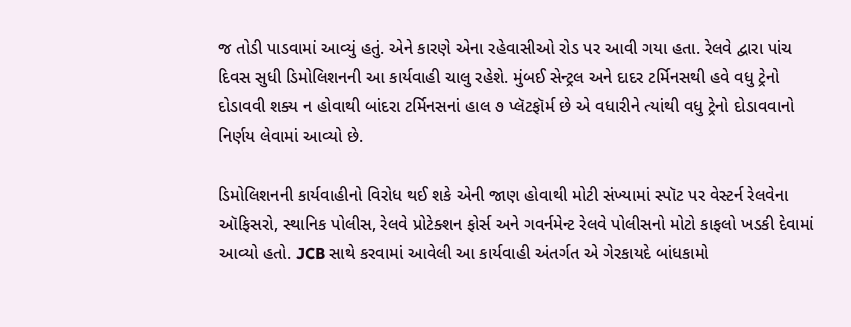જ તોડી પાડવામાં આવ્યું હતું. એને કારણે એના રહેવાસીઓ રોડ પર આવી ગયા હતા. રેલવે દ્વારા પાંચ દિવસ સુધી ડિમોલિશનની આ કાર્યવાહી ચાલુ રહેશે. મુંબઈ સેન્ટ્રલ અને દાદર ટર્મિનસથી હવે વધુ ટ્રેનો દોડાવવી શક્ય ન હોવાથી બાંદરા ટર્મિનસનાં હાલ ૭ પ્લૅટફૉર્મ છે એ વધારીને ત્યાંથી વધુ ટ્રેનો દોડાવવાનો નિર્ણય લેવામાં આવ્યો છે.

ડિમોલિશનની કાર્યવાહીનો વિરોધ થઈ શકે એની જાણ હોવાથી મોટી સંખ્યામાં સ્પૉટ પર વેસ્ટર્ન રેલવેના ઑફિસરો, સ્થાનિક પોલીસ, રેલવે પ્રોટેક્શન ફોર્સ અને ગવર્નમેન્ટ રેલવે પોલીસનો મોટો કાફલો ખડકી દેવામાં આવ્યો હતો. JCB સાથે કરવામાં આવેલી આ કાર્યવાહી અંતર્ગત એ ગેરકાયદે બાંધકામો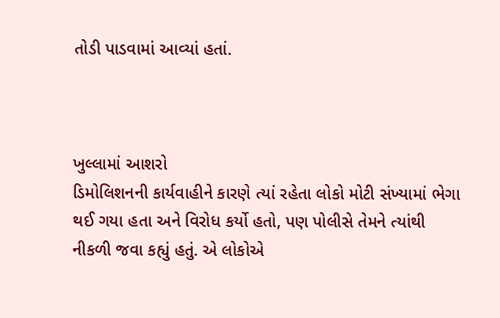તોડી પાડવામાં આવ્યાં હતાં.



ખુલ્લામાં આશરો
ડિમોલિશનની કાર્યવાહીને કારણે ત્યાં રહેતા લોકો મોટી સંખ્યામાં ભેગા થઈ ગયા હતા અને વિરોધ કર્યો હતો, પણ પોલીસે તેમને ત્યાંથી નીકળી જવા કહ્યું હતું. એ લોકોએ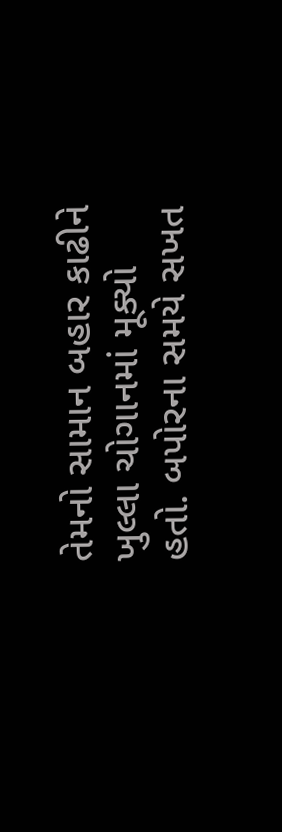તેમનો સામાન બહાર કાઢીને ખુલ્લા ચોગાનમાં મૂક્યો હતો. બપોરના સમયે સખત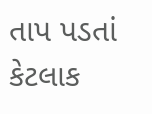તાપ પડતાં કેટલાક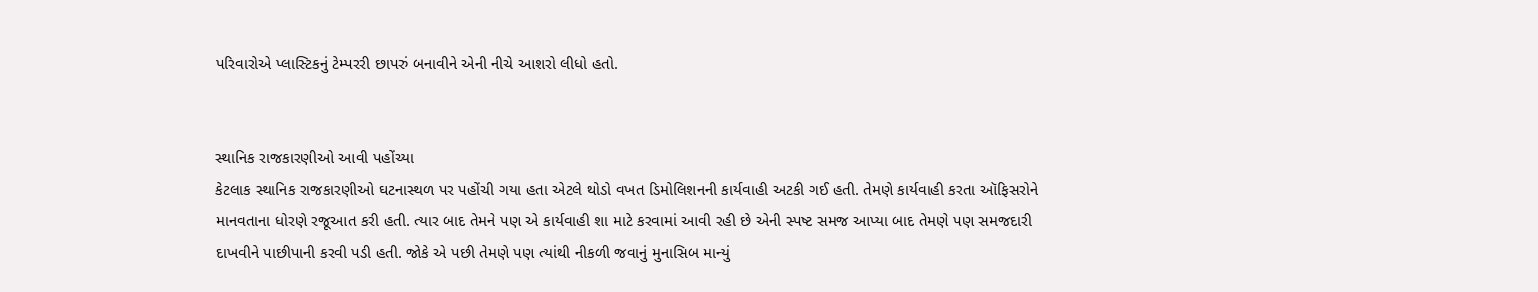પરિવારોએ પ્લાસ્ટિકનું ટેમ્પરરી છાપરું બનાવીને એની નીચે આશરો લીધો હતો.


સ્થાનિક રાજકારણીઓ આવી પહોંચ્યા
કેટલાક સ્થાનિક રાજકારણીઓ ઘટનાસ્થળ પર પહોંચી ગયા હતા એટલે થોડો વખત ડિમોલિશનની કાર્યવાહી અટકી ગઈ હતી. તેમણે કાર્યવાહી કરતા ઑફિસરોને માનવતાના ધોરણે રજૂઆત કરી હતી. ત્યાર બાદ તેમને પણ એ કાર્યવાહી શા માટે કરવામાં આવી રહી છે એની સ્પષ્ટ સમજ આપ્યા બાદ તેમણે પણ સમજદારી દાખવીને પાછીપાની કરવી પડી હતી. જોકે એ પછી તેમણે પણ ત્યાંથી નીકળી જવાનું મુનાસિબ માન્યું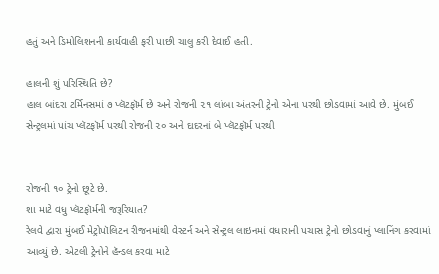હતું અને ડિમોલિશનની કાર્યવાહી ફરી પાછી ચાલુ કરી દેવાઈ હતી.

હાલની શું પરિસ્થિતિ છે?
હાલ બાંદરા ટર્મિનસમાં ૭ પ્લૅટફૉર્મ છે અને રોજની ૨૧ લાંબા અંતરની ટ્રેનો એના પરથી છોડવામાં આવે છે. મુંબઈ સેન્ટ્રલમાં પાંચ પ્લૅટફૉર્મ પરથી રોજની ૨૦ અને દાદરનાં બે પ્લૅટફૉર્મ પરથી


રોજની ૧૦ ટ્રેનો છૂટે છે.
શા માટે વધુ પ્લૅટફૉર્મની જરૂરિયાત?
રેલવે દ્વારા મુંબઈ મેટ્રોપૉલિટન રીજનમાંથી વેસ્ટર્ન અને સેન્ટ્રલ લાઇનમાં વધારાની પચાસ ટ્રેનો છોડવાનું પ્લાનિંગ કરવામાં આવ્યું છે. એટલી ટ્રેનોને હૅન્ડલ કરવા માટે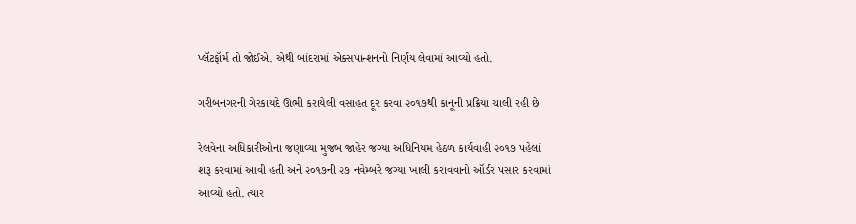પ્લૅટફૉર્મ તો જોઈએ. એથી બાંદરામાં એક્સપાન્શનનો નિર્ણય લેવામાં આવ્યો હતો.

ગરીબનગરની ગેરકાયદે ઊભી કરાયેલી વસાહત દૂર કરવા ૨૦૧૭થી કાનૂની પ્રક્રિયા ચાલી રહી છે

રેલવેના અધિકારીઓના જણાવ્યા મુજબ જાહેર જગ્યા અધિનિયમ હેઠળ કાર્યવાહી ૨૦૧૭ પહેલાં શરૂ કરવામાં આવી હતી અને ૨૦૧૭ની ૨૭ નવેમ્બરે જગ્યા ખાલી કરાવવાનો ઑર્ડર પસાર કરવામાં આવ્યો હતો. ત્યાર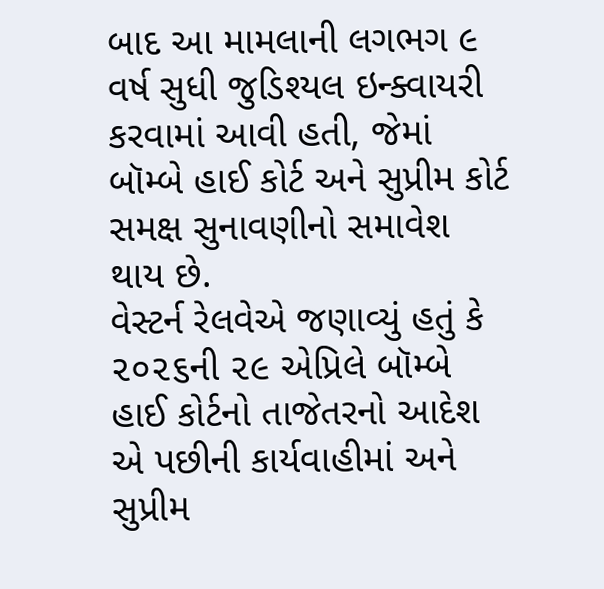બાદ આ મામલાની લગભગ ૯ વર્ષ સુધી જુડિશ્યલ ઇન્ક્વાયરી કરવામાં આવી હતી, જેમાં બૉમ્બે હાઈ કોર્ટ અને સુપ્રીમ કોર્ટ સમક્ષ સુનાવણીનો સમાવેશ થાય છે.
વેસ્ટર્ન રેલવેએ જણાવ્યું હતું કે ૨૦૨૬ની ૨૯ એપ્રિલે બૉમ્બે હાઈ કોર્ટનો તાજેતરનો આદેશ એ પછીની કાર્યવાહીમાં અને સુપ્રીમ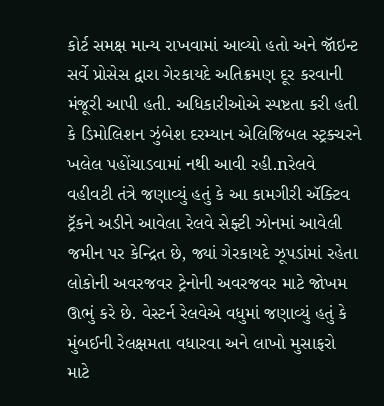કોર્ટ સમક્ષ માન્ય રાખવામાં આવ્યો હતો અને જૉઇન્ટ સર્વે પ્રોસેસ દ્વારા ગેરકાયદે અતિક્રમણ દૂર કરવાની મંજૂરી આપી હતી. અધિકારીઓએ સ્પષ્ટતા કરી હતી કે ડિમોલિશન ઝુંબેશ દરમ્યાન એલિજિબલ સ્ટ્રક્ચરને ખલેલ પહોંચાડવામાં નથી આવી રહી.nરેલવે વહીવટી તંત્રે જણાવ્યું હતું કે આ કામગીરી ઍક્ટિવ ટ્રૅકને અડીને આવેલા રેલવે સેફ્ટી ઝોનમાં આવેલી જમીન પર કેન્દ્રિત છે, જ્યાં ગેરકાયદે ઝૂપડાંમાં રહેતા લોકોની અવરજવર ટ્રેનોની અવરજવર માટે જોખમ ઊભું કરે છે. વેસ્ટર્ન રેલવેએ વધુમાં જણાવ્યું હતું કે મુંબઈની રેલક્ષમતા વધારવા અને લાખો મુસાફરો માટે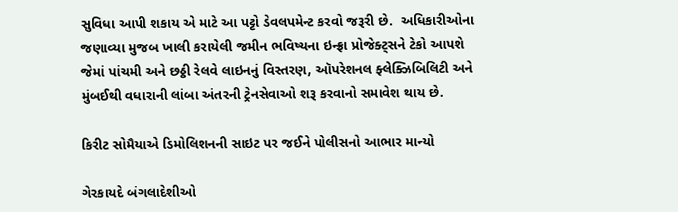સુવિધા આપી શકાય એ માટે આ પટ્ટો ડેવલપમેન્ટ કરવો જરૂરી છે.  અધિકારીઓના જણાવ્યા મુજબ ખાલી કરાયેલી જમીન ભવિષ્યના ઇન્ફ્રા પ્રોજેક્ટ્સને ટેકો આપશે જેમાં પાંચમી અને છઠ્ઠી રેલવે લાઇનનું વિસ્તરણ, ઑપરેશનલ ફ્લેક્ઝિબિલિટી અને મુંબઈથી વધારાની લાંબા અંતરની ટ્રેનસેવાઓ શરૂ કરવાનો સમાવેશ થાય છે.

કિરીટ સોમૈયાએ ડિમોલિશનની સાઇટ પર જઈને પોલીસનો આભાર માન્યો

ગેરકાયદે બંગલાદેશીઓ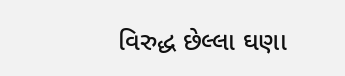વિરુદ્ધ છેલ્લા ઘણા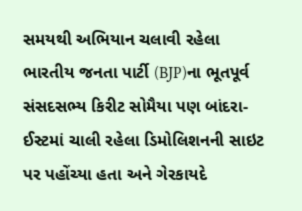સમયથી અભિયાન ચલાવી રહેલા ભારતીય જનતા પાર્ટી (BJP)ના ભૂતપૂર્વ સંસદસભ્ય કિરીટ સોમૈયા પણ બાંદરા-ઈસ્ટમાં ચાલી રહેલા ડિમોલિશનની સાઇટ પર પહોંચ્યા હતા અને ગેરકાયદે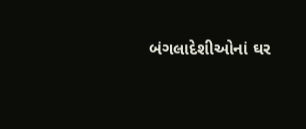બંગલાદેશીઓનાં ઘર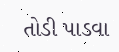તોડી પાડવા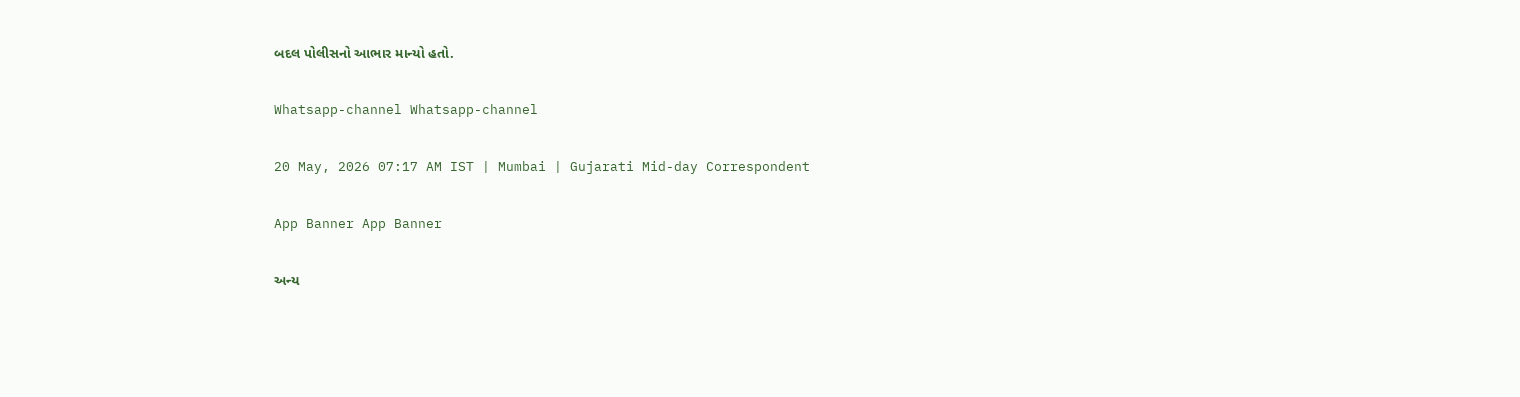બદલ પોલીસનો આભાર માન્યો હતો.

Whatsapp-channel Whatsapp-channel

20 May, 2026 07:17 AM IST | Mumbai | Gujarati Mid-day Correspondent

App Banner App Banner

અન્ય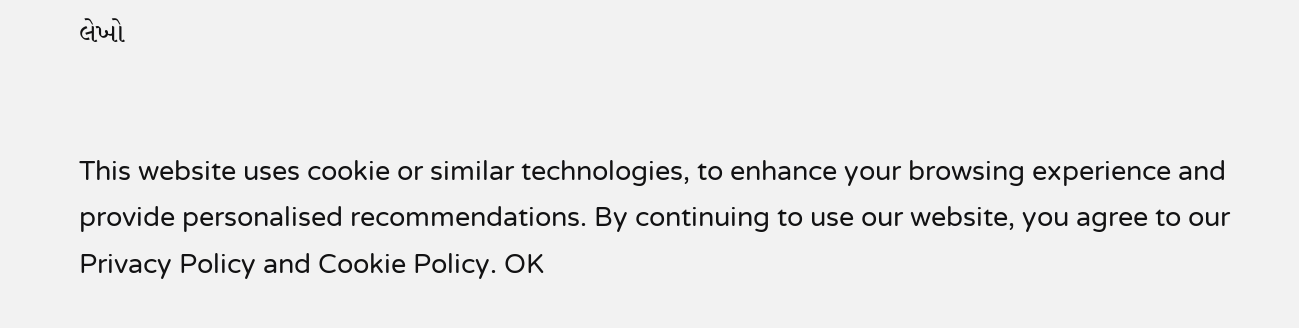લેખો


This website uses cookie or similar technologies, to enhance your browsing experience and provide personalised recommendations. By continuing to use our website, you agree to our Privacy Policy and Cookie Policy. OK